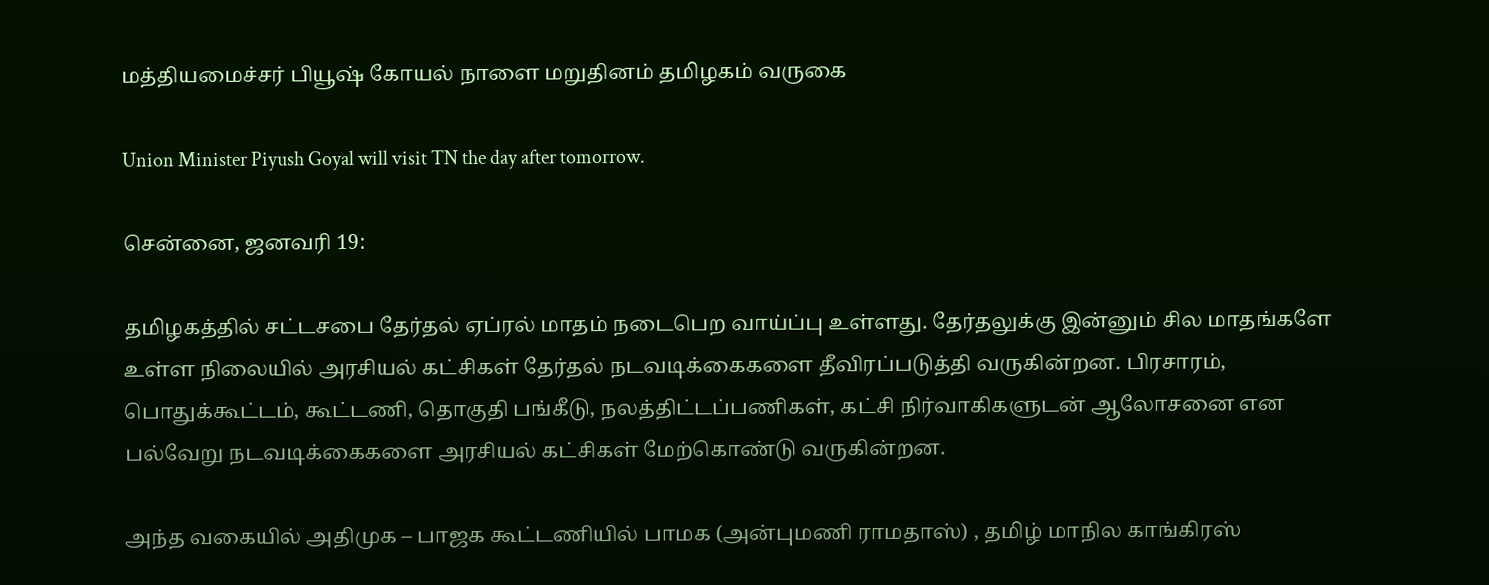மத்தியமைச்சர் பியூஷ் கோயல் நாளை மறுதினம் தமிழகம் வருகை

Union Minister Piyush Goyal will visit TN the day after tomorrow.

சென்னை, ஜனவரி 19:

தமிழகத்தில் சட்டசபை தேர்தல் ஏப்ரல் மாதம் நடைபெற வாய்ப்பு உள்ளது. தேர்தலுக்கு இன்னும் சில மாதங்களே உள்ள நிலையில் அரசியல் கட்சிகள் தேர்தல் நடவடிக்கைகளை தீவிரப்படுத்தி வருகின்றன. பிரசாரம், பொதுக்கூட்டம், கூட்டணி, தொகுதி பங்கீடு, நலத்திட்டப்பணிகள், கட்சி நிர்வாகிகளுடன் ஆலோசனை என பல்வேறு நடவடிக்கைகளை அரசியல் கட்சிகள் மேற்கொண்டு வருகின்றன.

அந்த வகையில் அதிமுக – பாஜக கூட்டணியில் பாமக (அன்புமணி ராமதாஸ்) , தமிழ் மாநில காங்கிரஸ்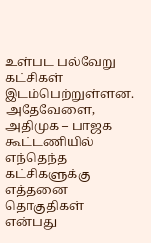உள்பட பல்வேறு கட்சிகள் இடம்பெற்றுள்ளன. அதேவேளை, அதிமுக – பாஜக கூட்டணியில் எந்தெந்த கட்சிகளுக்கு எத்தனை தொகுதிகள் என்பது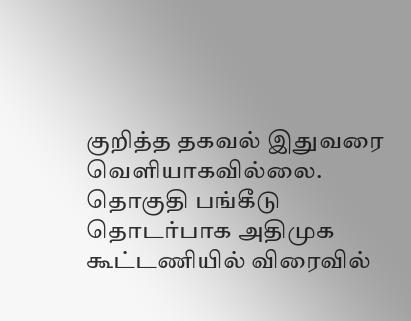குறித்த தகவல் இதுவரை வெளியாகவில்லை. தொகுதி பங்கீடு தொடர்பாக அதிமுக கூட்டணியில் விரைவில்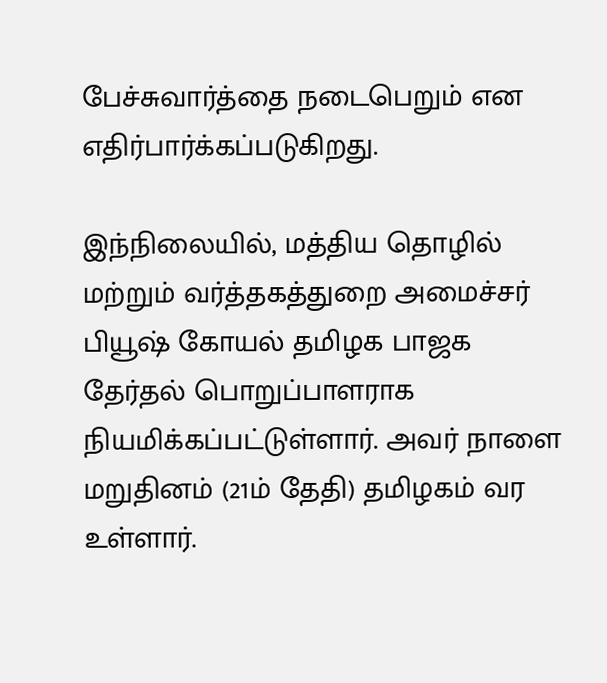பேச்சுவார்த்தை நடைபெறும் என எதிர்பார்க்கப்படுகிறது.

இந்நிலையில், மத்திய தொழில் மற்றும் வர்த்தகத்துறை அமைச்சர் பியூஷ் கோயல் தமிழக பாஜக தேர்தல் பொறுப்பாளராக நியமிக்கப்பட்டுள்ளார். அவர் நாளை மறுதினம் (21ம் தேதி) தமிழகம் வர உள்ளார்.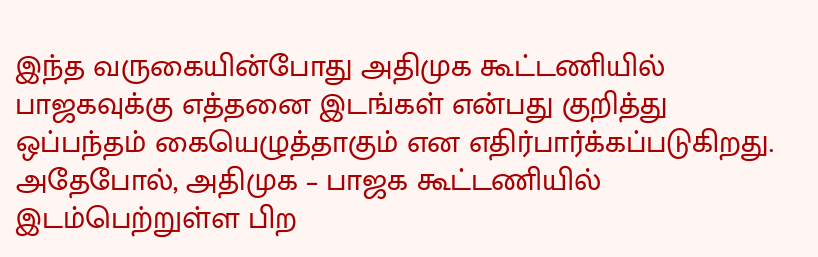இந்த வருகையின்போது அதிமுக கூட்டணியில் பாஜகவுக்கு எத்தனை இடங்கள் என்பது குறித்து ஒப்பந்தம் கையெழுத்தாகும் என எதிர்பார்க்கப்படுகிறது. அதேபோல், அதிமுக – பாஜக கூட்டணியில் இடம்பெற்றுள்ள பிற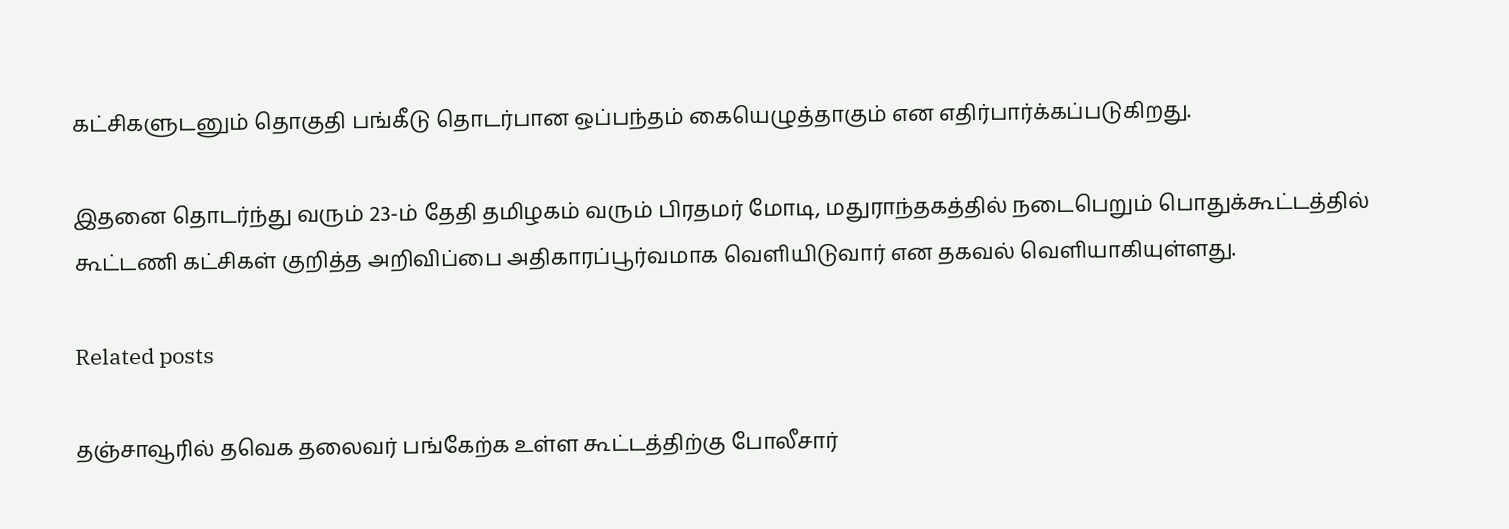கட்சிகளுடனும் தொகுதி பங்கீடு தொடர்பான ஒப்பந்தம் கையெழுத்தாகும் என எதிர்பார்க்கப்படுகிறது.

இதனை தொடர்ந்து வரும் 23-ம் தேதி தமிழகம் வரும் பிரதமர் மோடி, மதுராந்தகத்தில் நடைபெறும் பொதுக்கூட்டத்தில் கூட்டணி கட்சிகள் குறித்த அறிவிப்பை அதிகாரப்பூர்வமாக வெளியிடுவார் என தகவல் வெளியாகியுள்ளது.

Related posts

தஞ்சாவூரில் தவெக தலைவர் பங்கேற்க உள்ள கூட்டத்திற்கு போலீசார்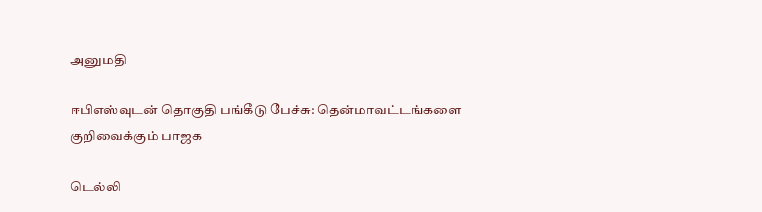அனுமதி

ஈபிஎஸ்வுடன் தொகுதி பங்கீடு பேச்சு: தென்மாவட்டங்களை குறிவைக்கும் பாஜக

டெல்லி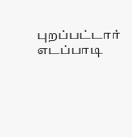புறப்பட்டார் எடப்பாடி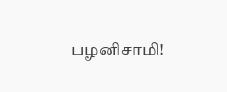பழனிசாமி!